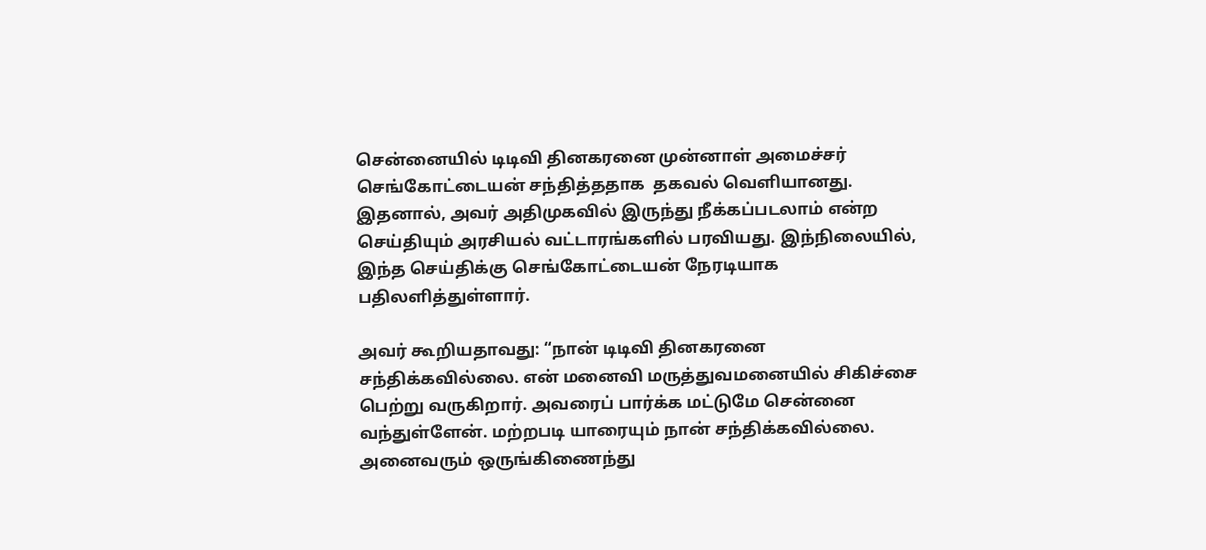சென்னையில் டிடிவி தினகரனை முன்னாள் அமைச்சர் செங்கோட்டையன் சந்தித்ததாக  தகவல் வெளியானது. இதனால், அவர் அதிமுகவில் இருந்து நீக்கப்படலாம் என்ற செய்தியும் அரசியல் வட்டாரங்களில் பரவியது. இந்நிலையில், இந்த செய்திக்கு செங்கோட்டையன் நேரடியாக பதிலளித்துள்ளார்.

அவர் கூறியதாவது: “நான் டிடிவி தினகரனை சந்திக்கவில்லை. என் மனைவி மருத்துவமனையில் சிகிச்சை பெற்று வருகிறார். அவரைப் பார்க்க மட்டுமே சென்னை வந்துள்ளேன். மற்றபடி யாரையும் நான் சந்திக்கவில்லை. அனைவரும் ஒருங்கிணைந்து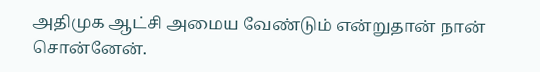அதிமுக ஆட்சி அமைய வேண்டும் என்றுதான் நான் சொன்னேன்.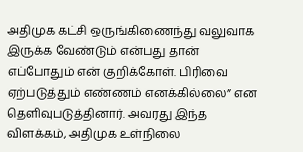அதிமுக கட்சி ஒருங்கிணைந்து வலுவாக இருக்க வேண்டும் என்பது தான் எப்போதும் என் குறிக்கோள். பிரிவை ஏற்படுத்தும் எண்ணம் எனக்கில்லை” என தெளிவுபடுத்தினார். அவரது இந்த விளக்கம், அதிமுக உள்நிலை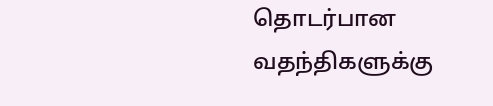தொடர்பான வதந்திகளுக்கு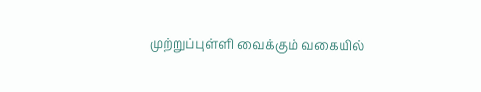முற்றுப்புள்ளி வைக்கும் வகையில்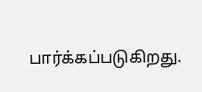பார்க்கப்படுகிறது.